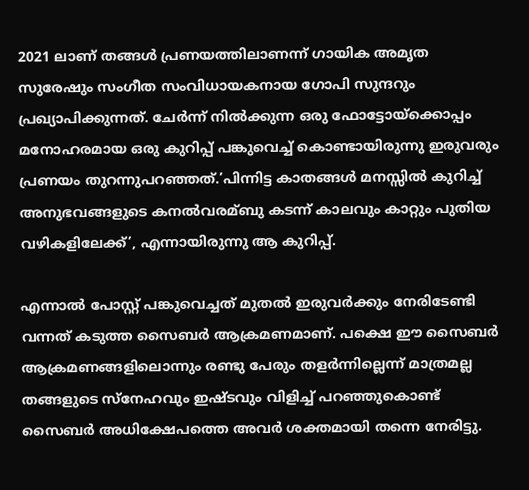2021 ലാണ് തങ്ങള്‍ പ്രണയത്തിലാണന്ന് ഗായിക അമൃത സുരേഷും സംഗീത സംവിധായകനായ ഗോപി സുന്ദറും പ്രഖ്യാപിക്കുന്നത്. ചേർന്ന് നില്‍ക്കുന്ന ഒരു ഫോട്ടോയ്ക്കൊപ്പം മനോഹരമായ ഒരു കുറിപ്പ് പങ്കുവെച്ച്‌ കൊണ്ടായിരുന്നു ഇരുവരും പ്രണയം തുറന്നുപറഞ്ഞത്.’പിന്നിട്ട കാതങ്ങള്‍ മനസ്സില്‍ കുറിച്ച്‌ അനുഭവങ്ങളുടെ കനല്‍വരമ്ബു കടന്ന് കാലവും കാറ്റും പുതിയ വഴികളിലേക്ക്’, എന്നായിരുന്നു ആ കുറിപ്പ്.

എന്നാല്‍ പോസ്റ്റ് പങ്കുവെച്ചത് മുതല്‍ ഇരുവർക്കും നേരിടേണ്ടി വന്നത് കടുത്ത സൈബർ ആക്രമണമാണ്. പക്ഷെ ഈ സൈബർ ആക്രമണങ്ങളിലൊന്നും രണ്ടു പേരും തളർന്നില്ലെന്ന് മാത്രമല്ല തങ്ങളുടെ സ്നേഹവും ഇഷ്ടവും വിളിച്ച്‌ പറഞ്ഞുകൊണ്ട് സൈബർ അധിക്ഷേപത്തെ അവർ ശക്തമായി തന്നെ നേരിട്ടു.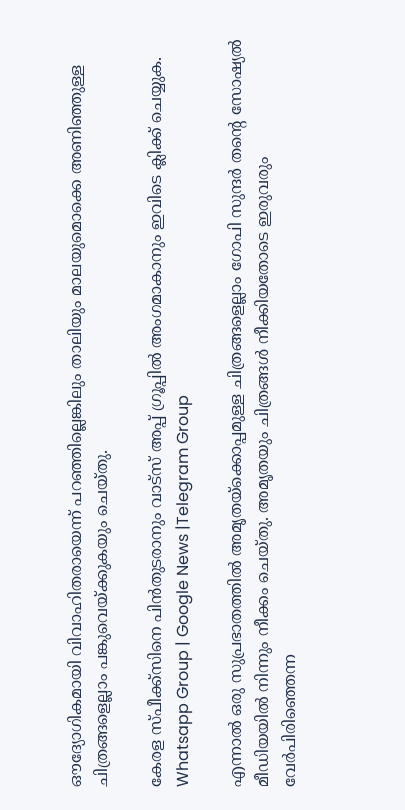ഔദ്യോഗികമായി വിവാഹിതരായെന്ന് പറഞ്ഞില്ലെങ്കിലും താലിയും മാലയുമൊക്കെ അണിഞ്ഞുള്ള ചിത്രങ്ങളെല്ലാം പങ്കുവെയ്ക്കുകയും ചെയ്തു.

കേരള സ്പീക്ക്സിനെ പിൻതുടരാനും വാട്സ് അപ്പ് ഗ്രൂപ്പിൽ അംഗമാകാനും ഇവിടെ ക്ലിക്ക് ചെയ്യുക. Whatsapp Group | Google News |Telegram Group

എന്നാല്‍ ഒരു സുപ്രഭാതത്തില്‍ അമൃതയ്ക്കൊപ്പമുള്ള ചിത്രങ്ങളെല്ലാം ഗോപി സുന്ദർ തന്റെ സോഷ്യല്‍ മീഡിയയില്‍ നിന്നും നീക്കം ചെയ്തു. അമൃതയും ചിത്രങ്ങള്‍ നീക്കിയതോടെ ഇരുവരും വേർപിരിഞ്ഞെന്ന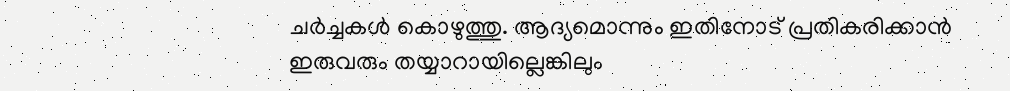ചർച്ചകള്‍ കൊഴുത്തു. ആദ്യമൊന്നും ഇതിനോട് പ്രതികരിക്കാൻ ഇരുവരും തയ്യാറായില്ലെങ്കിലും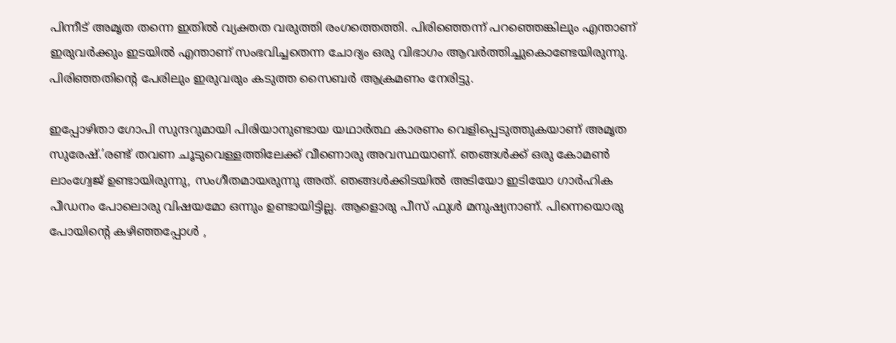പിന്നീട് അമൃത തന്നെ ഇതില്‍ വ്യക്തത വരുത്തി രംഗത്തെത്തി. പിരിഞ്ഞെന്ന് പറഞ്ഞെങ്കിലും എന്താണ് ഇരുവർക്കും ഇടയില്‍ എന്താണ് സംഭവിച്ചതെന്ന ചോദ്യം ഒരു വിഭാഗം ആവർത്തിച്ചുകൊണ്ടേയിരുന്നു. പിരിഞ്ഞതിന്റെ പേരിലും ഇരുവരും കടുത്ത സൈബർ ആക്രമണം നേരിട്ടു.

ഇപ്പോഴിതാ ഗോപി സുന്ദറുമായി പിരിയാനുണ്ടായ യഥാർത്ഥ കാരണം വെളിപ്പെടുത്തുകയാണ് അമൃത സുരേഷ്.’രണ്ട് തവണ ചൂടുവെള്ളത്തിലേക്ക് വീണൊരു അവസ്ഥയാണ്. ഞങ്ങള്‍ക്ക് ഒരു കോമണ്‍ ലാംഗ്വേജ് ഉണ്ടായിരുന്നു, സംഗീതമായരുന്നു അത്. ഞങ്ങള്‍ക്കിടയില്‍ അടിയോ ഇടിയോ ഗാർഹിക പീഡനം പോലൊരു വിഷയമോ ഒന്നും ഉണ്ടായിട്ടില്ല. ആളൊരു പീസ് ഫുള്‍ മനുഷ്യനാണ്. പിന്നെയൊരു പോയിന്റെ കഴിഞ്ഞപ്പോള്‍ ,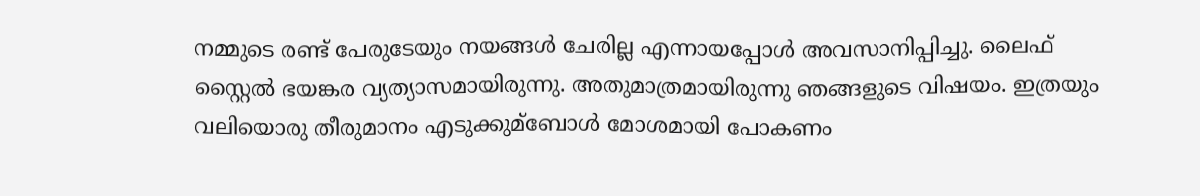നമ്മുടെ രണ്ട് പേരുടേയും നയങ്ങള്‍ ചേരില്ല എന്നായപ്പോള്‍ അവസാനിപ്പിച്ചു. ലൈഫ് സ്റ്റൈല്‍ ഭയങ്കര വ്യത്യാസമായിരുന്നു. അതുമാത്രമായിരുന്നു ഞങ്ങളുടെ വിഷയം. ഇത്രയും വലിയൊരു തീരുമാനം എടുക്കുമ്ബോള്‍ മോശമായി പോകണം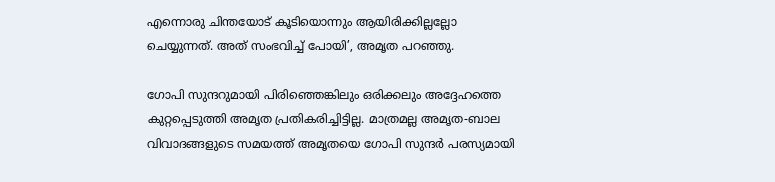എന്നൊരു ചിന്തയോട് കൂടിയൊന്നും ആയിരിക്കില്ലല്ലോ ചെയ്യുന്നത്. അത് സംഭവിച്ച്‌ പോയി’, അമൃത പറഞ്ഞു.

ഗോപി സുന്ദറുമായി പിരിഞ്ഞെങ്കിലും ഒരിക്കലും അദ്ദേഹത്തെ കുറ്റപ്പെടുത്തി അമൃത പ്രതികരിച്ചിട്ടില്ല. മാത്രമല്ല അമൃത-ബാല വിവാദങ്ങളുടെ സമയത്ത് അമൃതയെ ഗോപി സുന്ദർ പരസ്യമായി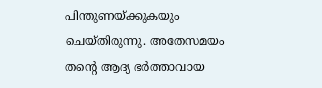പിന്തുണയ്ക്കുകയും ചെയ്തിരുന്നു. അതേസമയം തന്റെ ആദ്യ ഭർത്താവായ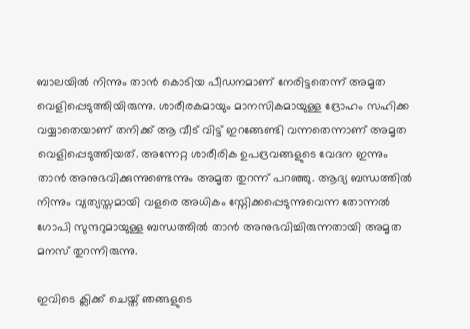ബാലയില്‍ നിന്നും താൻ കൊടിയ പീഡനമാണ് നേരിട്ടതെന്ന് അമൃത വെളിപ്പെടുത്തിയിരുന്നു. ശാരീരകമായും മാനസികമായുള്ള ദ്രോഹം സഹിക്ക വയ്യാതെയാണ് തനിക്ക് ആ വീട് വിട്ട് ഇറങ്ങേണ്ടി വന്നതെന്നാണ് അമൃത വെളിപ്പെടുത്തിയത്. അന്നേറ്റ ശാരീരിക ഉപദ്രവങ്ങളുടെ വേദന ഇന്നും താൻ അനുഭവിക്കുന്നുണ്ടെന്നും അമൃത തുറന്ന് പറഞ്ഞു. ആദ്യ ബന്ധത്തില്‍ നിന്നും വ്യത്യസ്തമായി വളരെ അധികം സ്നേിക്കപ്പെടുന്നുവെന്ന തോന്നല്‍ ഗോപി സുന്ദറുമായുള്ള ബന്ധത്തില്‍ താൻ അനുഭവിച്ചിരുന്നതായി അമൃത മനസ് തുറന്നിരുന്നു.

ഇവിടെ ക്ലിക്ക് ചെയ്ത് ഞങ്ങളുടെ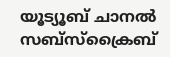യൂട്യൂബ് ചാനൽ സബ്സ്ക്രൈബ്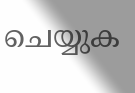ചെയ്യുക